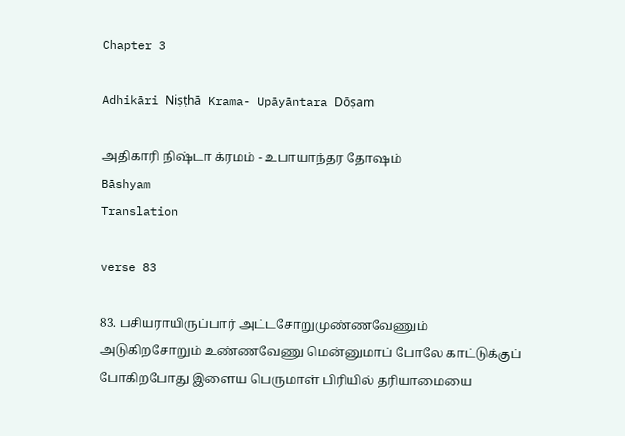Chapter 3

Adhikāri Niṣṭhā Krama- Upāyāntara Dōṣam

அதிகாரி நிஷ்டா க்ரமம் - உபாயாந்தர தோஷம்
Bāshyam
Translation

verse 83

83. பசியராயிருப்பார் அட்டசோறுமுண்ணவேணும் அடுகிறசோறும் உண்ணவேணு மென்னுமாப் போலே காட்டுக்குப் போகிறபோது இளைய பெருமாள் பிரியில் தரியாமையை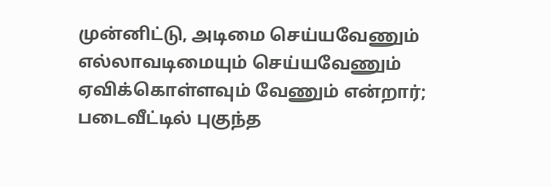முன்னிட்டு, அடிமை செய்யவேணும் எல்லாவடிமையும் செய்யவேணும் ஏவிக்கொள்ளவும் வேணும் என்றார்; படைவீட்டில் புகுந்த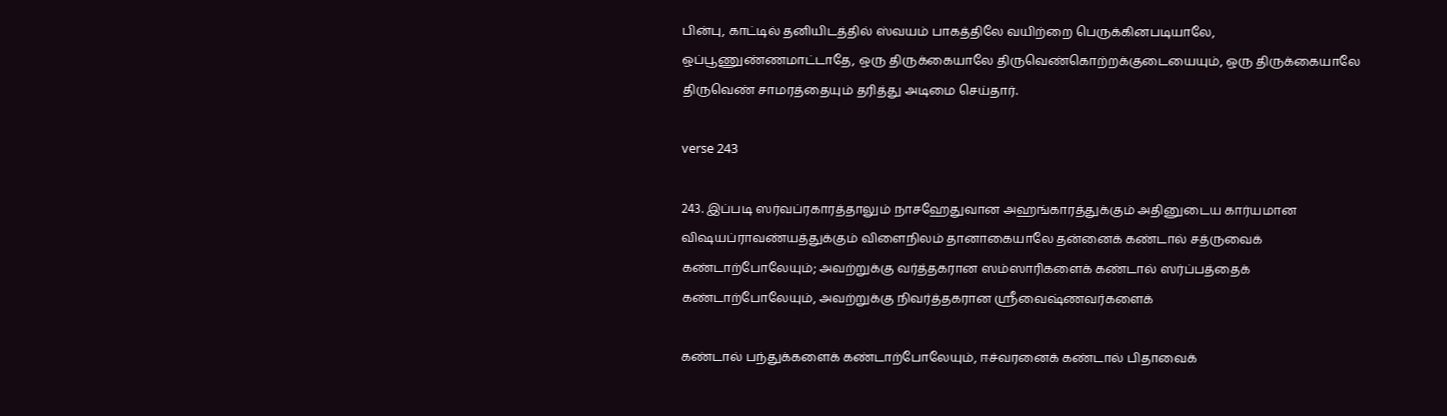பின்பு, காட்டில் தனியிடத்தில் ஸ்வயம் பாகத்திலே வயிற்றை பெருக்கினபடியாலே, ஒப்பூணுண்ணமாட்டாதே, ஒரு திருக்கையாலே திருவெண்கொற்றக்குடையையும், ஒரு திருக்கையாலே திருவெண் சாமரத்தையும் தரித்து அடிமை செய்தார்.

verse 243

243. இப்படி ஸர்வப்ரகாரத்தாலும் நாசஹேதுவான அஹங்காரத்துக்கும் அதினுடைய கார்யமான விஷயப்ராவண்யத்துக்கும் விளைநிலம் தானாகையாலே தன்னைக் கண்டால் சத்ருவைக் கண்டாற்போலேயும்; அவற்றுக்கு வர்த்தகரான ஸம்ஸாரிகளைக் கண்டால் ஸர்ப்பத்தைக் கண்டாற்போலேயும், அவற்றுக்கு நிவர்த்தகரான ஸ்ரீவைஷ்ணவர்களைக்

கண்டால் பந்துக்களைக் கண்டாற்போலேயும், ஈச்வரனைக் கண்டால் பிதாவைக்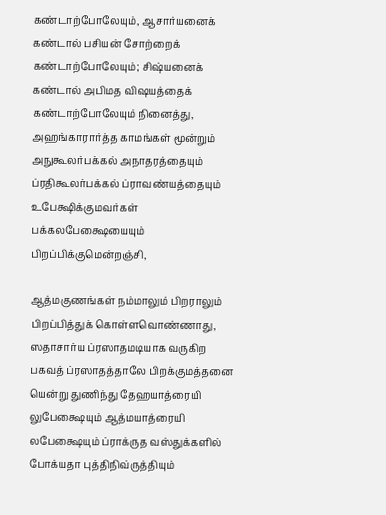கண்டாற்போலேயும், ஆசார்யனைக் கண்டால் பசியன் சோற்றைக் கண்டாற்போலேயும்; சிஷ்யனைக் கண்டால் அபிமத விஷயத்தைக் கண்டாற்போலேயும் நினைத்து, அஹங்காரார்த்த காமங்கள் மூன்றும் அநுகூலர்பக்கல் அநாதரத்தையும் ப்ரதிகூலர்பக்கல் ப்ராவண்யத்தையும் உபேக்ஷிக்குமவர்கள் பக்கலபேக்ஷையையும் பிறப்பிக்குமென்றஞ்சி,

ஆத்மகுணங்கள் நம்மாலும் பிறராலும் பிறப்பித்துக் கொள்ளவொண்ணாது, ஸதாசார்ய ப்ரஸாதமடியாக வருகிற பகவத் ப்ரஸாதத்தாலே பிறக்குமத்தனை யென்று துணிந்து தேஹயாத்ரையி லுபேக்ஷையும் ஆத்மயாத்ரையி லபேக்ஷையும் ப்ராக்ருத வஸ்துக்களில் போக்யதா புத்திநிவ்ருத்தியும்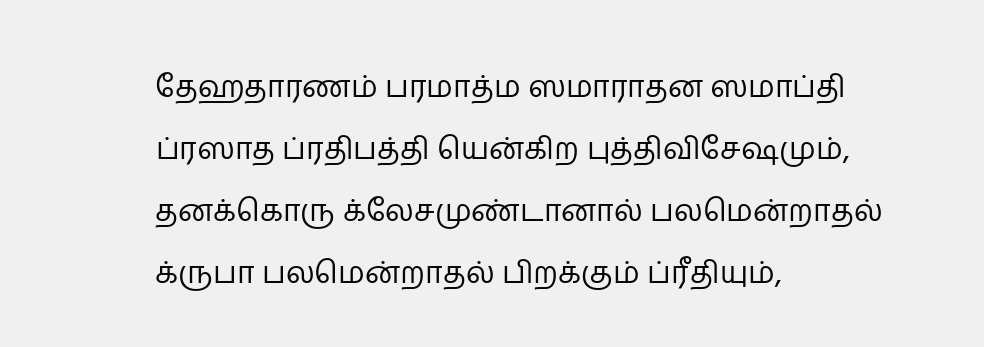தேஹதாரணம் பரமாத்ம ஸமாராதன ஸமாப்தி ப்ரஸாத ப்ரதிபத்தி யென்கிற புத்திவிசேஷமும், தனக்கொரு க்லேசமுண்டானால் பலமென்றாதல் க்ருபா பலமென்றாதல் பிறக்கும் ப்ரீதியும்,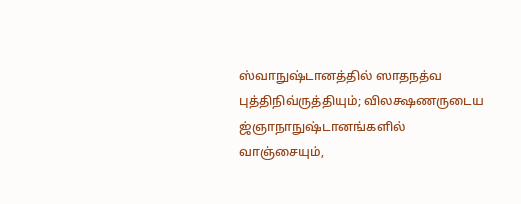ஸ்வாநுஷ்டானத்தில் ஸாதநத்வ புத்திநிவ்ருத்தியும்; விலக்ஷணருடைய ஜ்ஞாநாநுஷ்டானங்களில் வாஞ்சையும்,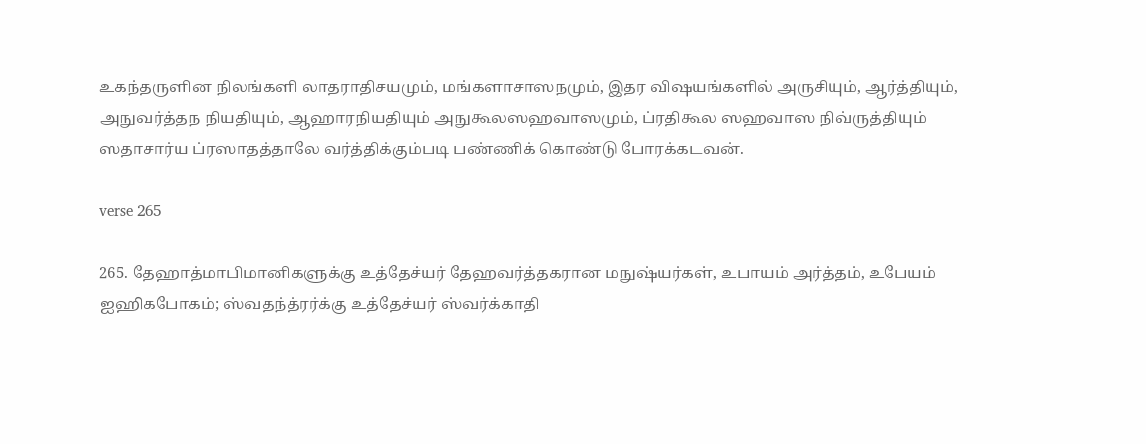உகந்தருளின நிலங்களி லாதராதிசயமும், மங்களாசாஸநமும், இதர விஷயங்களில் அருசியும், ஆர்த்தியும், அநுவர்த்தந நியதியும், ஆஹாரநியதியும் அநுகூலஸஹவாஸமும், ப்ரதிகூல ஸஹவாஸ நிவ்ருத்தியும் ஸதாசார்ய ப்ரஸாதத்தாலே வர்த்திக்கும்படி பண்ணிக் கொண்டு போரக்கடவன்.

verse 265

265. தேஹாத்மாபிமானிகளுக்கு உத்தேச்யர் தேஹவர்த்தகரான மநுஷ்யர்கள், உபாயம் அர்த்தம், உபேயம் ஐஹிகபோகம்; ஸ்வதந்த்ரர்க்கு உத்தேச்யர் ஸ்வர்க்காதி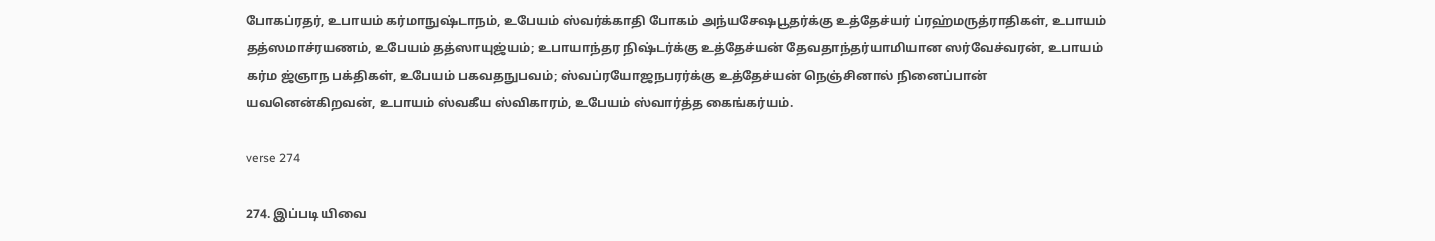போகப்ரதர், உபாயம் கர்மாநுஷ்டாநம், உபேயம் ஸ்வர்க்காதி போகம் அந்யசேஷபூதர்க்கு உத்தேச்யர் ப்ரஹ்மருத்ராதிகள், உபாயம் தத்ஸமாச்ரயணம், உபேயம் தத்ஸாயுஜ்யம்; உபாயாந்தர நிஷ்டர்க்கு உத்தேச்யன் தேவதாந்தர்யாமியான ஸர்வேச்வரன், உபாயம் கர்ம ஜ்ஞாந பக்திகள், உபேயம் பகவதநுபவம்; ஸ்வப்ரயோஜநபரர்க்கு உத்தேச்யன் நெஞ்சினால் நினைப்பான் யவனென்கிறவன், உபாயம் ஸ்வகீய ஸ்விகாரம், உபேயம் ஸ்வார்த்த கைங்கர்யம்.

verse 274

274. இப்படி யிவை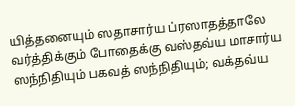யித்தனையும் ஸதாசார்ய ப்ரஸாதத்தாலே வர்த்திக்கும் போதைக்கு வஸ்தவ்ய மாசார்ய ஸந்நிதியும் பகவத் ஸந்நிதியும்; வக்தவ்ய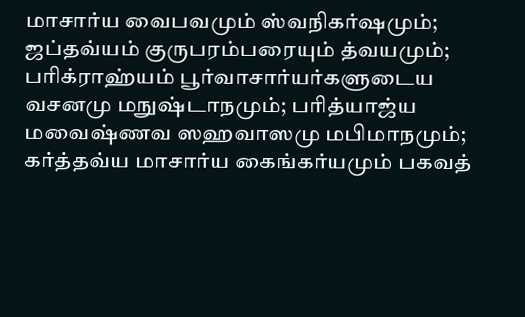மாசார்ய வைபவமும் ஸ்வநிகர்ஷமும்; ஜப்தவ்யம் குருபரம்பரையும் த்வயமும்; பரிக்ராஹ்யம் பூர்வாசார்யர்களுடைய வசனமு மநுஷ்டாநமும்; பரித்யாஜ்ய மவைஷ்ணவ ஸஹவாஸமு மபிமாநமும்; கர்த்தவ்ய மாசார்ய கைங்கர்யமும் பகவத்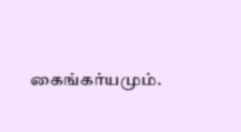கைங்கர்யமும்.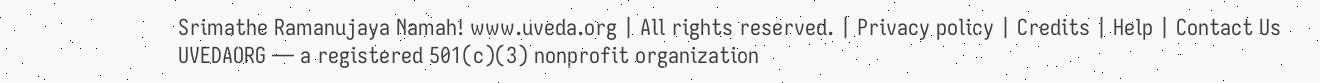Srimathe Ramanujaya Namah! www.uveda.org | All rights reserved. | Privacy policy | Credits | Help | Contact Us
UVEDAORG — a registered 501(c)(3) nonprofit organization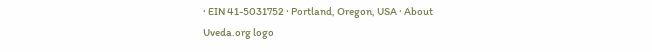· EIN 41-5031752 · Portland, Oregon, USA · About
Uveda.org logo